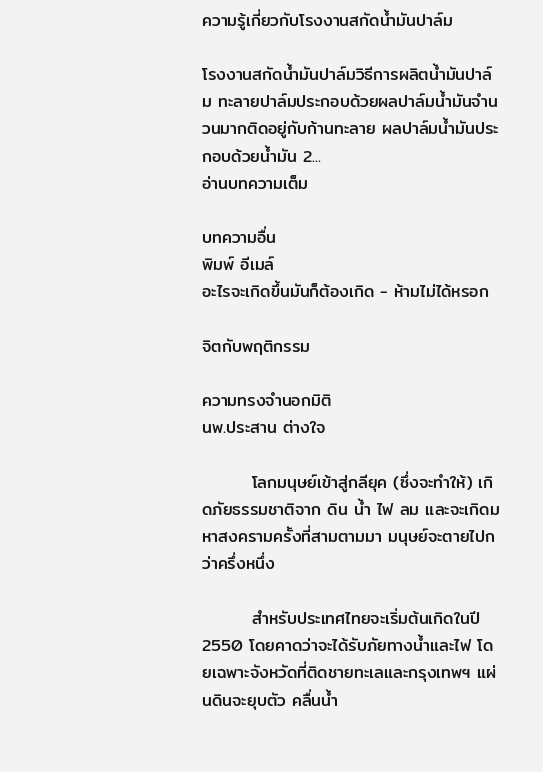ความรู้เกี่ยวกับโรงงานสกัดน้ำมันปาล์ม

โรงงานสกัดน้ำมันปาล์มวิธีการผลิตน้ำมันปาล์ม ทะลายปาล์มประกอบด้วยผลปาล์มน้ำมันจำนวนมากติดอยู่กับก้านทะลาย ผลปาล์มน้ำมันประกอบด้วยน้ำมัน 2...
อ่านบทความเต็ม

บทความอื่น
พิมพ์ อีเมล์
อะไรจะเกิดขึ้นมันก็ต้องเกิด - ห้ามไม่ได้หรอก

จิตกับพฤติกรรม

ความทรงจำนอกมิติ
นพ.ประสาน ต่างใจ

        โลกมนุษย์เข้าสู่กลียุค (ซึ่งจะทำให้) เกิดภัยธรรมชาติจาก ดิน น้ำ ไฟ ลม และจะเกิดมหาสงครามครั้งที่สามตามมา มนุษย์จะตายไปกว่าครึ่งหนึ่ง

        สำหรับประเทศไทยจะเริ่มต้นเกิดในปี 2550 โดยคาดว่าจะได้รับภัยทางน้ำและไฟ โดยเฉพาะจังหวัดที่ติดชายทะเลและกรุงเทพฯ แผ่นดินจะยุบตัว คลื่นน้ำ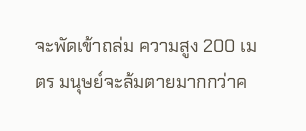จะพัดเข้าถล่ม ความสูง 200 เมตร มนุษย์จะล้มตายมากกว่าค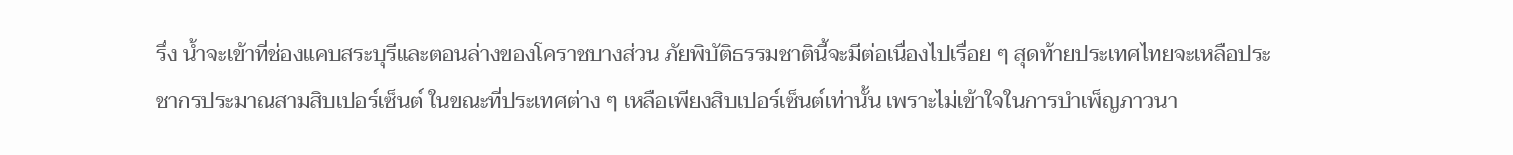รึ่ง น้ำจะเข้าที่ช่องแคบสระบุรีและตอนล่างของโคราชบางส่วน ภัยพิบัติธรรมชาตินี้จะมีต่อเนื่องไปเรื่อย ๆ สุดท้ายประเทศไทยจะเหลือประชากรประมาณสามสิบเปอร์เซ็นต์ ในขณะที่ประเทศต่าง ๆ เหลือเพียงสิบเปอร์เซ็นต์เท่านั้น เพราะไม่เข้าใจในการบำเพ็ญภาวนา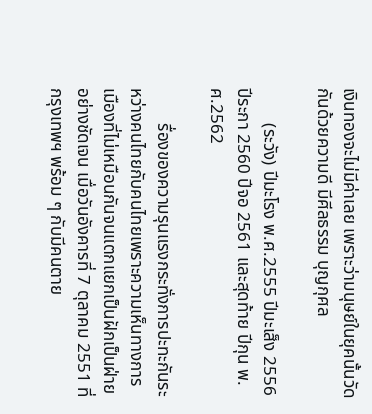เงินทองจะไม่มีค่าเลย เพราะว่ามนุษย์ในยุคนั้นวัดกันด้วยความดี มีศีลธรรม บุญกุศล

        (ระวัง) ปีมะโรง พ.ศ.2555 ปีมะเส็ง 2556 ปีระกา 2560 ปีจอ 2561 และสุดท้าย ปีกุน พ.ศ.2562

        รื่องของความรุนแรงกระทั่งการปะทะกันระหว่างคนไทยกับคนไทยเพราะความเห็นทางการเมืองที่ไม่เหมือนกันจนแตกแยกเป็นฝักเป็นฝ่ายอย่างชัดเจน เมื่อวันอังคารที่ 7 ตุลาคม 2551 ที่กรุงเทพฯ พร้อม ๆ กับมีคนตาย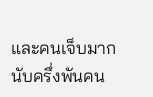และคนเจ็บมากนับครึ่งพันคน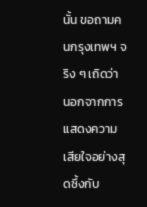นั้น ขอถามคนกรุงเทพฯ จริง ๆ เถิดว่า นอกจากการแสดงความเสียใจอย่างสุดซึ้งกับ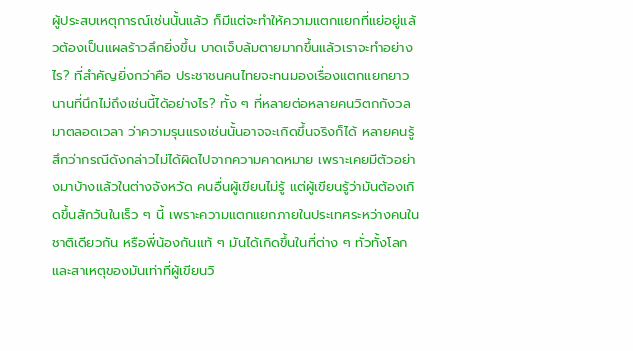ผู้ประสบเหตุการณ์เช่นนั้นแล้ว ก็มีแต่จะทำให้ความแตกแยกที่แย่อยู่แล้วต้องเป็นแผลร้าวลึกยิ่งขึ้น บาดเจ็บล้มตายมากขึ้นแล้วเราจะทำอย่างไร? ที่สำคัญยิ่งกว่าคือ ประชาชนคนไทยจะทนมองเรื่องแตกแยกยาวนานที่นึกไม่ถึงเช่นนี้ได้อย่างไร? ทั้ง ๆ ที่หลายต่อหลายคนวิตกกังวลมาตลอดเวลา ว่าความรุนแรงเช่นนั้นอาจจะเกิดขึ้นจริงก็ได้ หลายคนรู้สึกว่ากรณีดังกล่าวไม่ได้ผิดไปจากความคาดหมาย เพราะเคยมีตัวอย่างมาบ้างแล้วในต่างจังหวัด คนอื่นผู้เขียนไม่รู้ แต่ผู้เขียนรู้ว่ามันต้องเกิดขึ้นสักวันในเร็ว ๆ นี้ เพราะความแตกแยกภายในประเทศระหว่างคนในชาติเดียวกัน หรือพี่น้องกันแท้ ๆ มันได้เกิดขึ้นในที่ต่าง ๆ ทั่วทั้งโลก และสาเหตุของมันเท่าที่ผู้เขียนวิ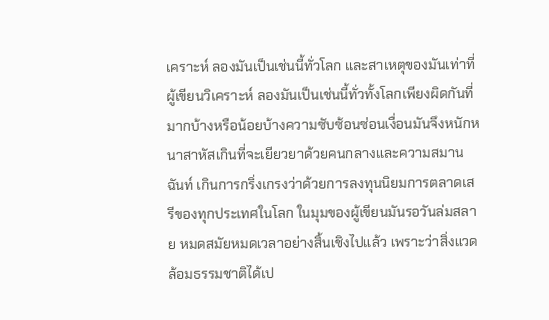เคราะห์ ลองมันเป็นเช่นนี้ทั่วโลก และสาเหตุของมันเท่าที่ผู้เขียนวิเคราะห์ ลองมันเป็นเช่นนี้ทั่วทั้งโลกเพียงผิดกันที่มากบ้างหรือน้อยบ้างความซับซ้อนซ่อนเงื่อนมันจึงหนักหนาสาหัสเกินที่จะเยียวยาด้วยคนกลางและความสมานฉันท์ เกินการกริ่งเกรงว่าด้วยการลงทุนนิยมการตลาดเสรีของทุกประเทศในโลก ในมุมของผู้เขียนมันรอวันล่มสลาย หมดสมัยหมดเวลาอย่างสิ้นเชิงไปแล้ว เพราะว่าสิ่งแวดล้อมธรรมชาติได้เป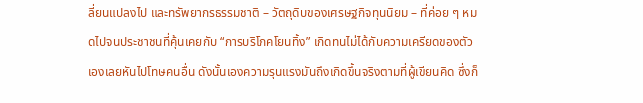ลี่ยนแปลงไป และทรัพยากรธรรมชาติ – วัตถุดิบของเศรษฐกิจทุนนิยม – ที่ค่อย ๆ หมดไปจนประชาชนที่คุ้นเคยกับ “การบริโภคโยนทิ้ง” เกิดทนไม่ได้กับความเครียดของตัวเองเลยหันไปโทษคนอื่น ดังนั้นเองความรุนแรงมันถึงเกิดขึ้นจริงตามที่ผู้เขียนคิด ซึ่งก็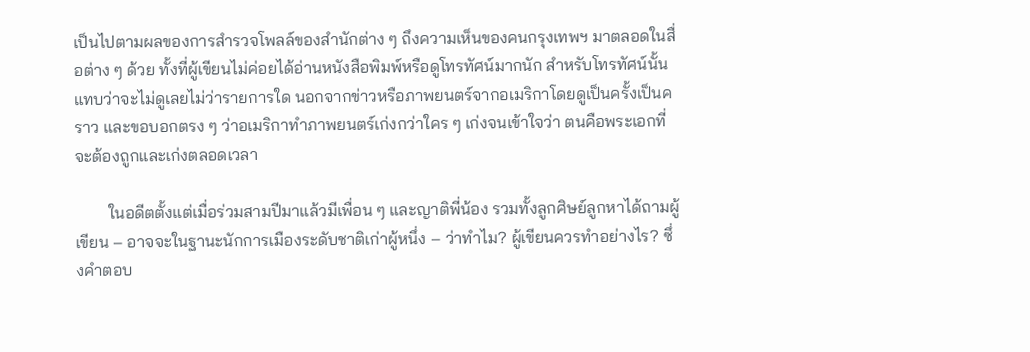เป็นไปตามผลของการสำรวจโพลล์ของสำนักต่าง ๆ ถึงความเห็นของคนกรุงเทพฯ มาตลอดในสื่อต่าง ๆ ด้วย ทั้งที่ผู้เขียนไม่ค่อยได้อ่านหนังสือพิมพ์หรือดูโทรทัศน์มากนัก สำหรับโทรทัศน์นั้นแทบว่าจะไม่ดูเลยไม่ว่ารายการใด นอกจากข่าวหรือภาพยนตร์จากอเมริกาโดยดูเป็นครั้งเป็นคราว และขอบอกตรง ๆ ว่าอเมริกาทำภาพยนตร์เก่งกว่าใคร ๆ เก่งจนเข้าใจว่า ตนคือพระเอกที่จะต้องถูกและเก่งตลอดเวลา

        ในอดีตตั้งแต่เมื่อร่วมสามปีมาแล้วมีเพื่อน ๆ และญาติพี่น้อง รวมทั้งลูกศิษย์ลูกหาได้ถามผู้เขียน – อาจจะในฐานะนักการเมืองระดับชาติเก่าผู้หนึ่ง – ว่าทำไม? ผู้เขียนควรทำอย่างไร? ซึ่งคำตอบ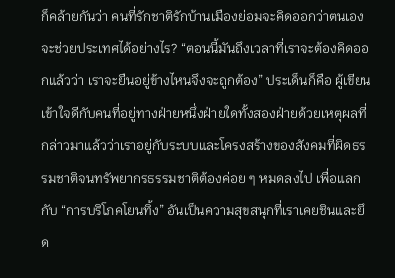ก็คล้ายกันว่า คนที่รักชาติรักบ้านเมืองย่อมจะคิดออกว่าตนเองจะช่วยประเทศได้อย่างไร? “ตอนนี้มันถึงเวลาที่เราจะต้องคิดออกแล้วว่า เราจะยืนอยู่ข้างไหนจึงจะถูกต้อง” ประเด็นก็คือ ผู้เขียนเข้าใจดีกับคนที่อยู่ทางฝ่ายหนึ่งฝ่ายใดทั้งสองฝ่ายด้วยเหตุผลที่กล่าวมาแล้วว่าเราอยู่กับระบบและโครงสร้างของสังคมที่ผิดธรรมชาติจนทรัพยากรธรรมชาติต้องค่อย ๆ หมดลงไป เพื่อแลกกับ “การบริโภคโยนทิ้ง” อันเป็นความสุขสนุกที่เราเคยชินและยึด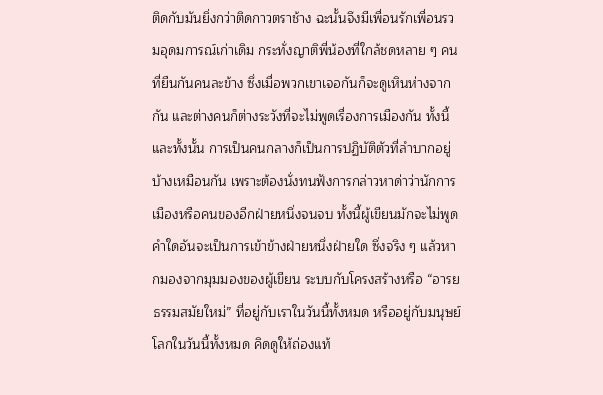ติดกับมันยิ่งกว่าติดกาวตราช้าง ฉะนั้นจึงมีเพื่อนรักเพื่อนรวมอุดมการณ์เก่าเดิม กระทั่งญาติพี่น้องที่ใกล้ชดหลาย ๆ คนที่ยืนกันคนละข้าง ซึ่งเมื่อพวกเขาเจอกันก็จะดูเหินห่างจากกัน และต่างคนก็ต่างระวังที่จะไม่พูดเรื่องการเมืองกัน ทั้งนี้และทั้งนั้น การเป็นคนกลางก็เป็นการปฏิบัติตัวที่ลำบากอยู่บ้างเหมือนกัน เพราะต้องนั่งทนฟังการกล่าวหาด่าว่านักการเมืองหรือคนของอีกฝ่ายหนึ่งจนจบ ทั้งนี้ผู้เขียนมักจะไม่พูดคำใดอันจะเป็นการเข้าข้างฝ่ายหนึ่งฝ่ายใด ซึ่งจริง ๆ แล้วหากมองจากมุมมองของผู้เขียน ระบบกับโครงสร้างหรือ “อารยธรรมสมัยใหม่” ที่อยู่กับเราในวันนี้ทั้งหมด หรืออยู่กับมนุษย์โลกในวันนี้ทั้งหมด คิดดูให้ถ่องแท้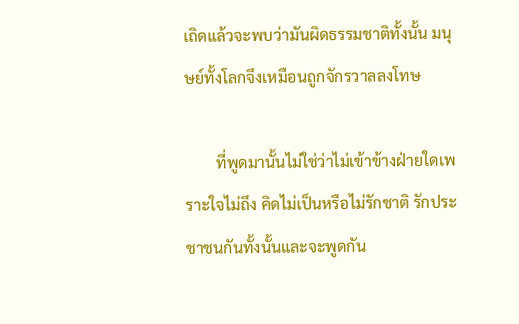เถิดแล้วจะพบว่ามันผิดธรรมชาติทั้งนั้น มนุษย์ทั้งโลกจึงเหมือนถูกจักรวาลลงโทษ

        ที่พูดมานั้นไม่ใช่ว่าไม่เข้าข้างฝ่ายใดเพราะใจไม่ถึง คิดไม่เป็นหรือไม่รักชาติ รักประชาชนกันทั้งนั้นและจะพูดกัน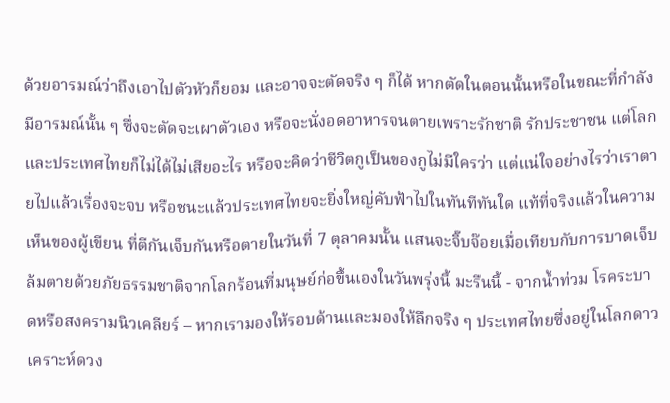ด้วยอารมณ์ว่าถึงเอาไปตัวหัวก็ยอม และอาจจะตัดจริง ๆ ก็ได้ หากตัดในตอนนั้นหรือในขณะที่กำลังมีอารมณ์นั้น ๆ ซึ่งจะตัดจะเผาตัวเอง หรือจะนั่งอดอาหารจนตายเพราะรักชาติ รักประชาชน แต่โลกและประเทศไทยก็ไม่ได้ไม่เสียอะไร หรือจะคิดว่าชีวิตกูเป็นของกูไม่มีใครว่า แต่แน่ใจอย่างไรว่าเราตายไปแล้วเรื่องจะจบ หรือชนะแล้วประเทศไทยจะยิ่งใหญ่คับฟ้าไปในทันทีทันใด แท้ที่จริงแล้วในความเห็นของผู้เขียน ที่ตีกันเจ็บกันหรือตายในวันที่ 7 ตุลาคมนั้น แสนจะจิ๊บจ๊อยเมื่อเทียบกับการบาดเจ็บล้มตายด้วยภัยธรรมชาติจากโลกร้อนที่มนุษย์ก่อขึ้นเองในวันพรุ่งนี้ มะรืนนี้ - จากน้ำท่วม โรคระบาดหรือสงครามนิวเคลียร์ – หากเรามองให้รอบด้านและมองให้ลึกจริง ๆ ประเทศไทยซึ่งอยู่ในโลกดาวเคราะห์ดวง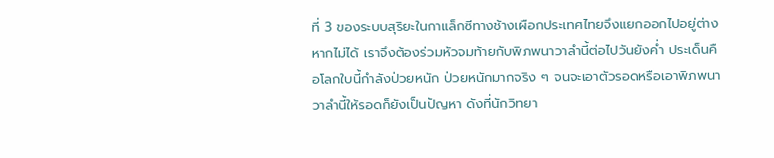ที่ 3 ของระบบสุริยะในกาแล็กซีทางช้างเผือกประเทศไทยจึงแยกออกไปอยู่ต่างหากไม่ได้ เราจึงต้องร่วมหัวจมท้ายกับพิภพนาวาลำนี้ต่อไปวันยังค่ำ ประเด็นคือโลกใบนี้กำลังป่วยหนัก ป่วยหนักมากจริง ๆ จนจะเอาตัวรอดหรือเอาพิภพนาวาลำนี้ให้รอดก็ยังเป็นปัญหา ดังที่นักวิทยา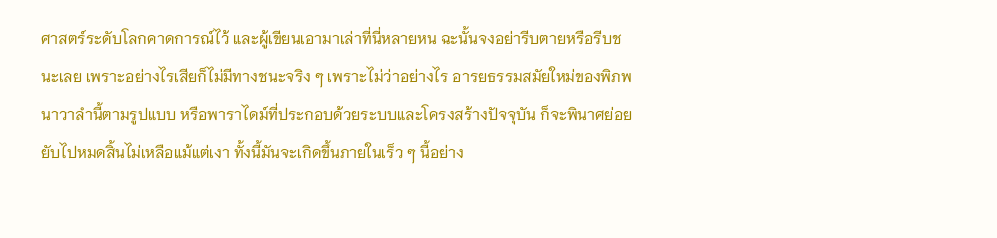ศาสตร์ระดับโลกคาดการณ์ไว้ และผู้เขียนเอามาเล่าที่นี่หลายหน ฉะนั้นจงอย่ารีบตายหรือรีบชนะเลย เพราะอย่างไรเสียก็ไม่มีทางชนะจริง ๆ เพราะไม่ว่าอย่างไร อารยธรรมสมัยใหม่ของพิภพนาวาลำนี้ตามรูปแบบ หรือพาราไดม์ที่ประกอบด้วยระบบและโครงสร้างปัจจุบัน ก็จะพินาศย่อยยับไปหมดสิ้นไม่เหลือแม้แต่เงา ทั้งนี้มันจะเกิดขึ้นภายในเร็ว ๆ นี้อย่าง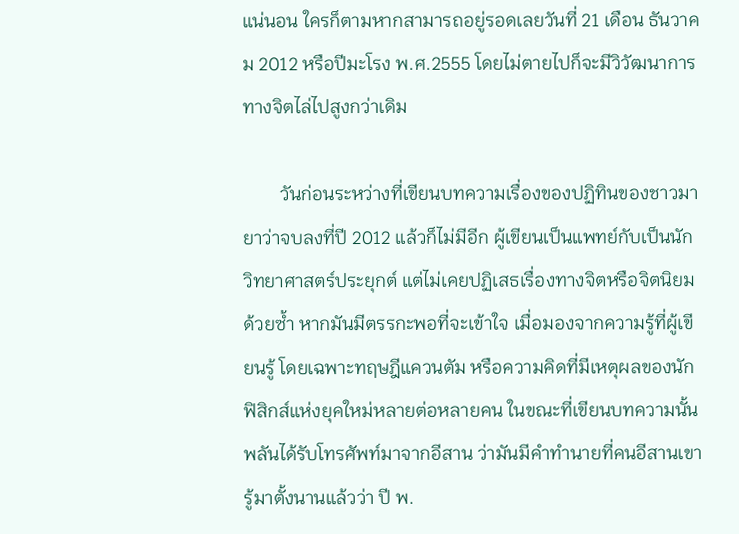แน่นอน ใครก็ตามหากสามารถอยู่รอดเลยวันที่ 21 เดือน ธันวาคม 2012 หรือปีมะโรง พ.ศ.2555 โดยไม่ตายไปก็จะมีวิวัฒนาการทางจิตไล่ไปสูงกว่าเดิม

        วันก่อนระหว่างที่เขียนบทความเรื่องของปฏิทินของชาวมายาว่าจบลงที่ปี 2012 แล้วก็ไม่มีอีก ผู้เขียนเป็นแพทย์กับเป็นนักวิทยาศาสตร์ประยุกต์ แต่ไม่เคยปฏิเสธเรื่องทางจิตหรือจิตนิยมด้วยซ้ำ หากมันมีตรรกะพอที่จะเข้าใจ เมื่อมองจากความรู้ที่ผู้เขียนรู้ โดยเฉพาะทฤษฎีแควนตัม หรือความคิดที่มีเหตุผลของนักฟิสิกส์แห่งยุคใหม่หลายต่อหลายคน ในขณะที่เขียนบทความนั้นพลันได้รับโทรศัพท์มาจากอีสาน ว่ามันมีคำทำนายที่คนอีสานเขารู้มาตั้งนานแล้วว่า ปี พ.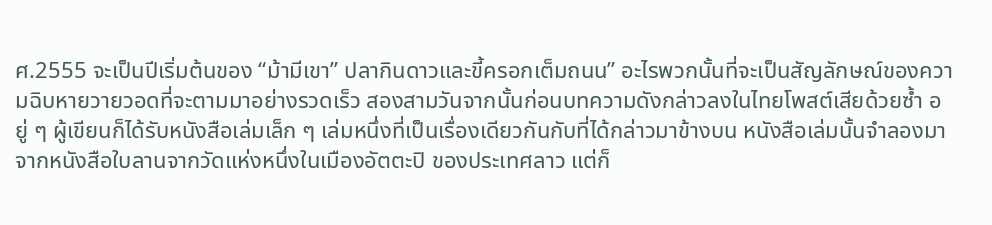ศ.2555 จะเป็นปีเริ่มต้นของ “ม้ามีเขา” ปลากินดาวและขี้ครอกเต็มถนน” อะไรพวกนั้นที่จะเป็นสัญลักษณ์ของความฉิบหายวายวอดที่จะตามมาอย่างรวดเร็ว สองสามวันจากนั้นก่อนบทความดังกล่าวลงในไทยโพสต์เสียด้วยซ้ำ อยู่ ๆ ผู้เขียนก็ได้รับหนังสือเล่มเล็ก ๆ เล่มหนึ่งที่เป็นเรื่องเดียวกันกับที่ได้กล่าวมาข้างบน หนังสือเล่มนั้นจำลองมาจากหนังสือใบลานจากวัดแห่งหนึ่งในเมืองอัตตะปิ ของประเทศลาว แต่ก็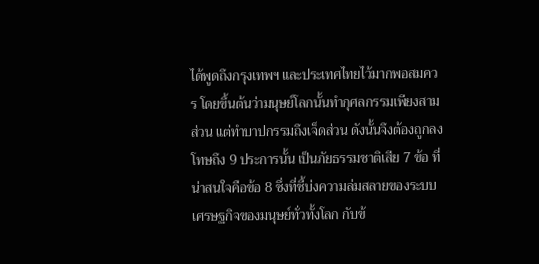ได้พูดถึงกรุงเทพฯ และประเทศไทยไว้มากพอสมควร โดยขึ้นต้นว่ามนุษย์โลกนั้นทำกุศลกรรมเพียงสามส่วน แต่ทำบาปกรรมถึงเจ็ดส่วน ดังนั้นจึงต้องถูกลงโทษถึง 9 ประการนั้น เป็นภัยธรรมชาติเสีย 7 ข้อ ที่น่าสนใจคือข้อ 8 ซึ่งที่ชี้บ่งความล่มสลายของระบบเศรษฐกิจของมนุษย์ทั่วทั้งโลก กับข้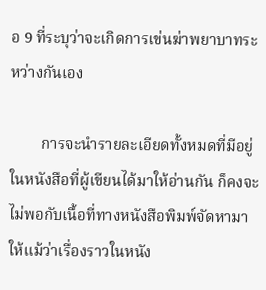อ 9 ที่ระบุว่าจะเกิดการเข่นฆ่าพยาบาทระหว่างกันเอง

        การจะนำรายละเอียดทั้งหมดที่มีอยู่ในหนังสือที่ผู้เขียนได้มาให้อ่านกัน ก็คงจะไม่พอกับเนื้อที่ทางหนังสือพิมพ์จัดหามาให้แม้ว่าเรื่องราวในหนัง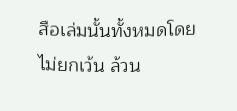สือเล่มนั้นทั้งหมดโดยไม่ยกเว้น ล้วน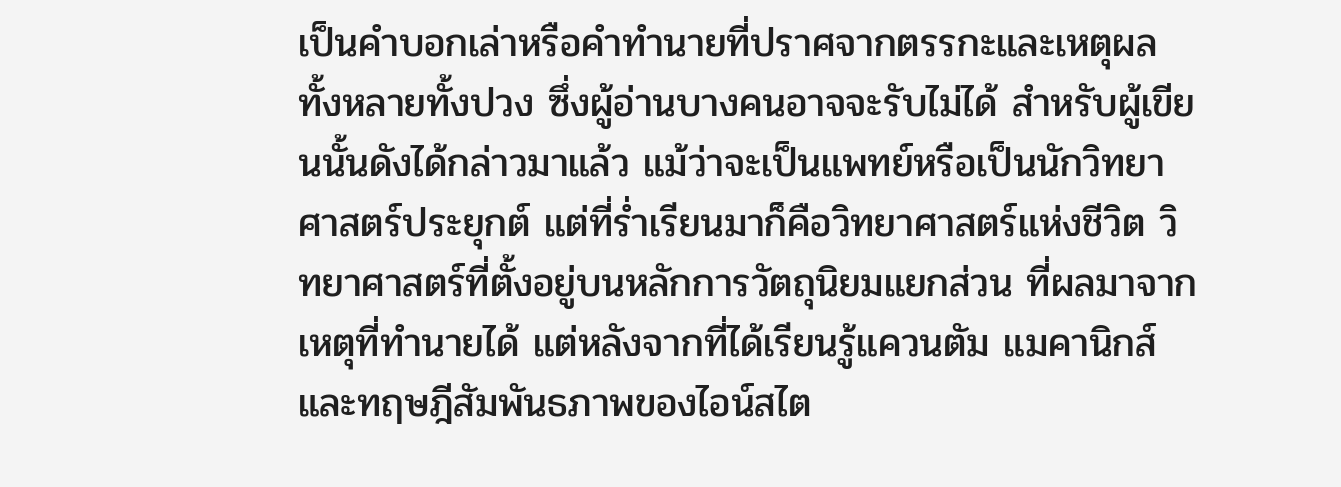เป็นคำบอกเล่าหรือคำทำนายที่ปราศจากตรรกะและเหตุผลทั้งหลายทั้งปวง ซึ่งผู้อ่านบางคนอาจจะรับไม่ได้ สำหรับผู้เขียนนั้นดังได้กล่าวมาแล้ว แม้ว่าจะเป็นแพทย์หรือเป็นนักวิทยาศาสตร์ประยุกต์ แต่ที่ร่ำเรียนมาก็คือวิทยาศาสตร์แห่งชีวิต วิทยาศาสตร์ที่ตั้งอยู่บนหลักการวัตถุนิยมแยกส่วน ที่ผลมาจากเหตุที่ทำนายได้ แต่หลังจากที่ได้เรียนรู้แควนตัม แมคานิกส์ และทฤษฎีสัมพันธภาพของไอน์สไต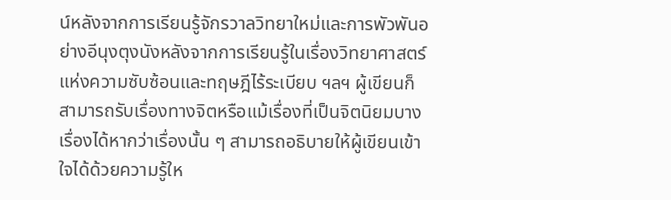น์หลังจากการเรียนรู้จักรวาลวิทยาใหม่และการพัวพันอย่างอีนุงตุงนังหลังจากการเรียนรู้ในเรื่องวิทยาศาสตร์แห่งความซับซ้อนและทฤษฎีไร้ระเบียบ ฯลฯ ผู้เขียนก็สามารถรับเรื่องทางจิตหรือแม้เรื่องที่เป็นจิตนิยมบางเรื่องได้หากว่าเรื่องนั้น ๆ สามารถอธิบายให้ผู้เขียนเข้าใจได้ด้วยความรู้ให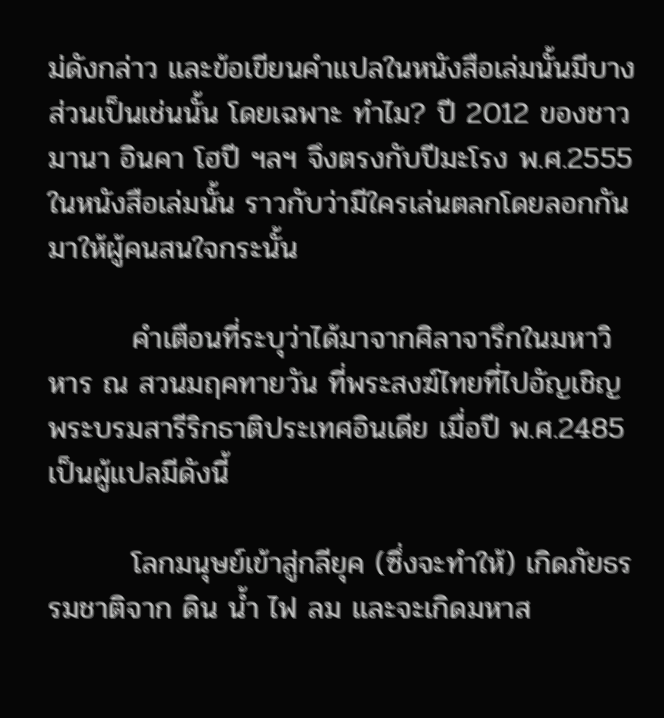ม่ดังกล่าว และข้อเขียนคำแปลในหนังสือเล่มนั้นมีบางส่วนเป็นเช่นนั้น โดยเฉพาะ ทำไม? ปี 2012 ของชาวมานา อินคา โฮปี ฯลฯ จึงตรงกับปีมะโรง พ.ศ.2555 ในหนังสือเล่มนั้น ราวกับว่ามีใครเล่นตลกโดยลอกกันมาให้ผู้คนสนใจกระนั้น

        คำเตือนที่ระบุว่าได้มาจากศิลาจารึกในมหาวิหาร ณ สวนมฤคทายวัน ที่พระสงฆ์ไทยที่ไปอัญเชิญพระบรมสารีริกธาติประเทศอินเดีย เมื่อปี พ.ศ.2485 เป็นผู้แปลมีดังนี้

        โลกมนุษย์เข้าสู่กลียุค (ซึ่งจะทำให้) เกิดภัยธรรมชาติจาก ดิน น้ำ ไฟ ลม และจะเกิดมหาส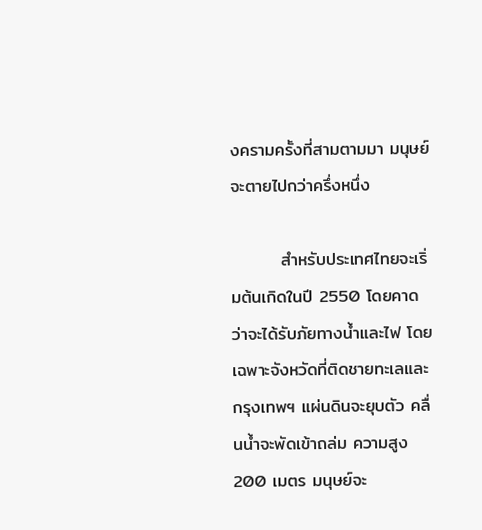งครามครั้งที่สามตามมา มนุษย์จะตายไปกว่าครึ่งหนึ่ง

        สำหรับประเทศไทยจะเริ่มต้นเกิดในปี 2550 โดยคาดว่าจะได้รับภัยทางน้ำและไฟ โดยเฉพาะจังหวัดที่ติดชายทะเลและกรุงเทพฯ แผ่นดินจะยุบตัว คลื่นน้ำจะพัดเข้าถล่ม ความสูง 200 เมตร มนุษย์จะ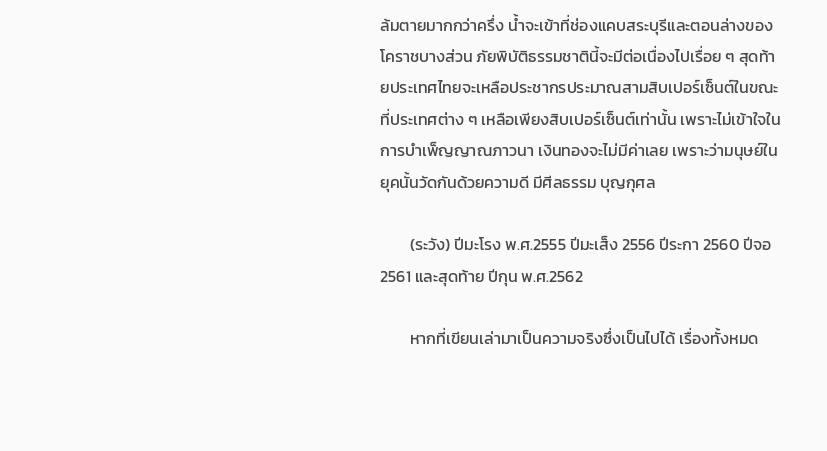ล้มตายมากกว่าครึ่ง น้ำจะเข้าที่ช่องแคบสระบุรีและตอนล่างของโคราชบางส่วน ภัยพิบัติธรรมชาตินี้จะมีต่อเนื่องไปเรื่อย ๆ สุดท้ายประเทศไทยจะเหลือประชากรประมาณสามสิบเปอร์เซ็นต์ในขณะที่ประเทศต่าง ๆ เหลือเพียงสิบเปอร์เซ็นต์เท่านั้น เพราะไม่เข้าใจในการบำเพ็ญญาณภาวนา เงินทองจะไม่มีค่าเลย เพราะว่ามนุษย์ในยุคนั้นวัดกันด้วยความดี มีศีลธรรม บุญกุศล

        (ระวัง) ปีมะโรง พ.ศ.2555 ปีมะเส็ง 2556 ปีระกา 2560 ปีจอ 2561 และสุดท้าย ปีกุน พ.ศ.2562

        หากที่เขียนเล่ามาเป็นความจริงซึ่งเป็นไปได้ เรื่องทั้งหมด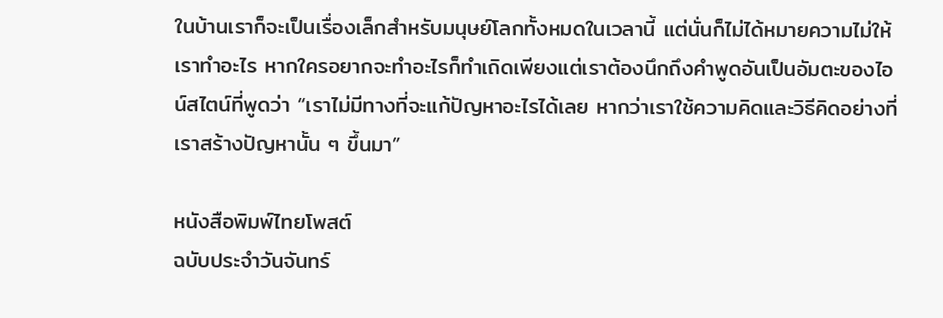ในบ้านเราก็จะเป็นเรื่องเล็กสำหรับมนุษย์โลกทั้งหมดในเวลานี้ แต่นั่นก็ไม่ได้หมายความไม่ให้เราทำอะไร หากใครอยากจะทำอะไรก็ทำเถิดเพียงแต่เราต้องนึกถึงคำพูดอันเป็นอัมตะของไอน์สไตน์ที่พูดว่า “เราไม่มีทางที่จะแก้ปัญหาอะไรได้เลย หากว่าเราใช้ความคิดและวิธีคิดอย่างที่เราสร้างปัญหานั้น ๆ ขึ้นมา”

หนังสือพิมพ์ไทยโพสต์
ฉบับประจำวันจันทร์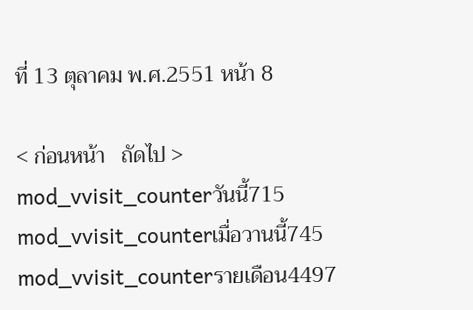ที่ 13 ตุลาคม พ.ศ.2551 หน้า 8

< ก่อนหน้า   ถัดไป >
mod_vvisit_counterวันนี้715
mod_vvisit_counterเมื่อวานนี้745
mod_vvisit_counterรายเดือน4497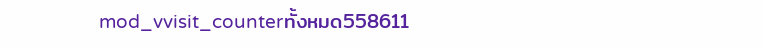mod_vvisit_counterทั้งหมด558611